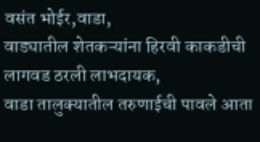वसंत भोईर,वाडा,
वाड्यातील शेतकऱ्यांना हिरवी काकडीची लागवड ठरली लाभदायक,
वाडा तालुक्यातील तरुणाईची पावले आता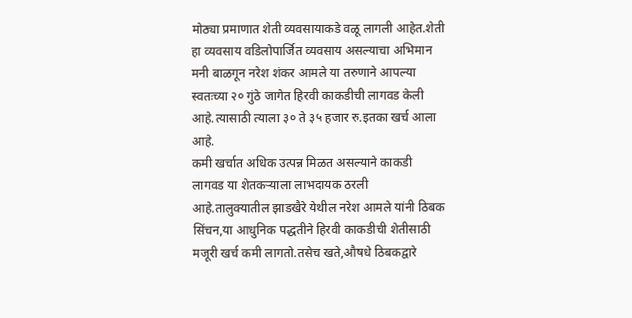मोठ्या प्रमाणात शेती व्यवसायाकडे वळू लागली आहेत.शेती हा व्यवसाय वडिलोपार्जित व्यवसाय असल्याचा अभिमान मनी बाळगून नरेश शंकर आमले या तरुणाने आपल्या स्वतःच्या २० गुंठे जागेत हिरवी काकडीची लागवड केली आहे.त्यासाठी त्याला ३० ते ३५ हजार रु.इतका खर्च आला आहे.
कमी खर्चात अधिक उत्पन्न मिळत असल्याने काकडी लागवड या शेतकऱ्याला लाभदायक ठरली आहे.तालुक्यातील झाडखैरे येथील नरेश आमले यांनी ठिबक सिंचन,या आधुनिक पद्धतीने हिरवी काकडीची शेतीसाठी मजूरी खर्च कमी लागतो.तसेच खते,औषधे ठिबकद्वारे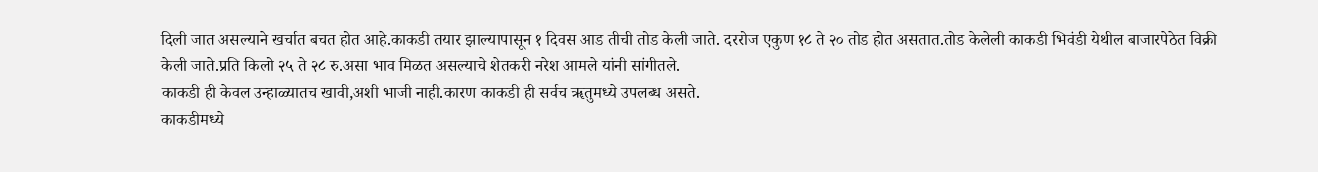दिली जात असल्याने खर्चात बचत होत आहे.काकडी तयार झाल्यापासून १ दिवस आड तीची तोड केली जाते. दररोज एकुण १८ ते २० तोड होत असतात.तोड केलेली काकडी भिवंडी येथील बाजारपेठेत विक्री केली जाते.प्रति किलो २५ ते २८ रु.असा भाव मिळत असल्याचे शेतकरी नरेश आमले यांनी सांगीतले.
काकडी ही केवल उन्हाळ्यातच खावी,अशी भाजी नाही.कारण काकडी ही सर्वच ॠतुमध्ये उपलब्ध असते.
काकडीमध्ये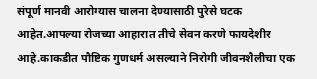संपूर्ण मानवी आरोग्यास चालना देण्यासाठी पुरेसे घटक आहेत.आपल्या रोजच्या आहारात तीचे सेवन करणे फायदेशीर आहे.काकडीत पौष्टिक गुणधर्म असल्याने निरोगी जीवनशैलीचा एक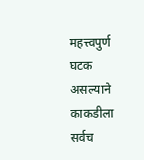महत्त्वपुर्ण घटक असल्याने काकडीला सर्वच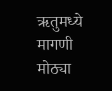ऋतुमध्ये मागणी मोठ्या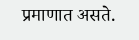प्रमाणात असते.